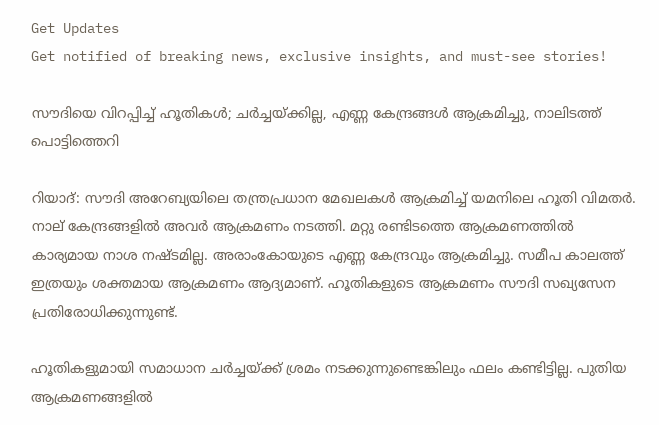Get Updates
Get notified of breaking news, exclusive insights, and must-see stories!

സൗദിയെ വിറപ്പിച്ച് ഹൂതികള്‍; ചര്‍ച്ചയ്ക്കില്ല, എണ്ണ കേന്ദ്രങ്ങള്‍ ആക്രമിച്ചു, നാലിടത്ത് പൊട്ടിത്തെറി

റിയാദ്: സൗദി അറേബ്യയിലെ തന്ത്രപ്രധാന മേഖലകള്‍ ആക്രമിച്ച് യമനിലെ ഹൂതി വിമതര്‍. നാല് കേന്ദ്രങ്ങളില്‍ അവര്‍ ആക്രമണം നടത്തി. മറ്റു രണ്ടിടത്തെ ആക്രമണത്തില്‍ കാര്യമായ നാശ നഷ്ടമില്ല. അരാംകോയുടെ എണ്ണ കേന്ദ്രവും ആക്രമിച്ചു. സമീപ കാലത്ത് ഇത്രയും ശക്തമായ ആക്രമണം ആദ്യമാണ്. ഹൂതികളുടെ ആക്രമണം സൗദി സഖ്യസേന പ്രതിരോധിക്കുന്നുണ്ട്.

ഹൂതികളുമായി സമാധാന ചര്‍ച്ചയ്ക്ക് ശ്രമം നടക്കുന്നുണ്ടെങ്കിലും ഫലം കണ്ടിട്ടില്ല. പുതിയ ആക്രമണങ്ങളില്‍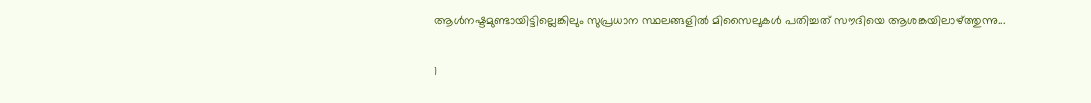ആള്‍നഷ്ടമുണ്ടായിട്ടില്ലെങ്കിലും സുപ്രധാന സ്ഥലങ്ങളില്‍ മിസൈലുകള്‍ പതിച്ചത് സൗദിയെ ആശങ്കയിലാഴ്ത്തുന്നു...

1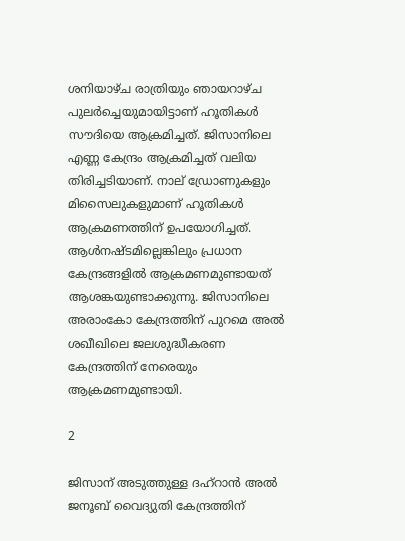ശനിയാഴ്ച രാത്രിയും ഞായറാഴ്ച പുലര്‍ച്ചെയുമായിട്ടാണ് ഹൂതികള്‍ സൗദിയെ ആക്രമിച്ചത്. ജിസാനിലെ എണ്ണ കേന്ദ്രം ആക്രമിച്ചത് വലിയ തിരിച്ചടിയാണ്. നാല് ഡ്രോണുകളും മിസൈലുകളുമാണ് ഹൂതികള്‍ ആക്രമണത്തിന് ഉപയോഗിച്ചത്. ആള്‍നഷ്ടമില്ലെങ്കിലും പ്രധാന കേന്ദ്രങ്ങളില്‍ ആക്രമണമുണ്ടായത് ആശങ്കയുണ്ടാക്കുന്നു. ജിസാനിലെ അരാംകോ കേന്ദ്രത്തിന് പുറമെ അല്‍ ശഖീഖിലെ ജലശുദ്ധീകരണ കേന്ദ്രത്തിന് നേരെയും ആക്രമണമുണ്ടായി.

2

ജിസാന് അടുത്തുള്ള ദഹ്‌റാന്‍ അല്‍ ജനൂബ് വൈദ്യുതി കേന്ദ്രത്തിന്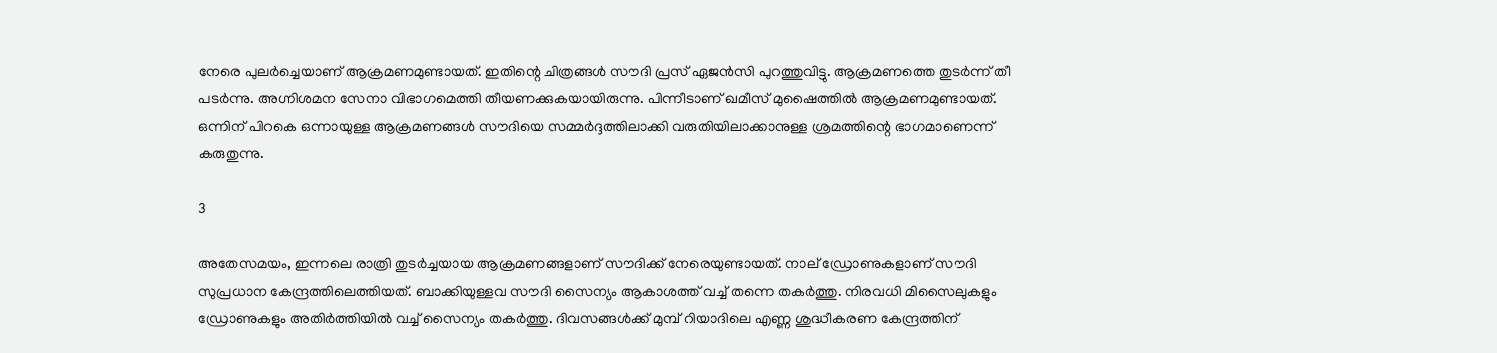നേരെ പുലര്‍ച്ചെയാണ് ആക്രമണമുണ്ടായത്. ഇതിന്റെ ചിത്രങ്ങള്‍ സൗദി പ്രസ് ഏജന്‍സി പുറത്തുവിട്ടു. ആക്രമണത്തെ തുടര്‍ന്ന് തീ പടര്‍ന്നു. അഗ്നിശമന സേനാ വിഭാഗമെത്തി തീയണക്കുകയായിരുന്നു. പിന്നീടാണ് ഖമീസ് മുഷൈത്തില്‍ ആക്രമണമുണ്ടായത്. ഒന്നിന് പിറകെ ഒന്നായുള്ള ആക്രമണങ്ങള്‍ സൗദിയെ സമ്മര്‍ദ്ദത്തിലാക്കി വരുതിയിലാക്കാനുള്ള ശ്രമത്തിന്റെ ഭാഗമാണെന്ന് കരുതുന്നു.

3

അതേസമയം, ഇന്നലെ രാത്രി തുടര്‍ച്ചയായ ആക്രമണങ്ങളാണ് സൗദിക്ക് നേരെയുണ്ടായത്. നാല് ഡ്രോണുകളാണ് സൗദി സുപ്രധാന കേന്ദ്രത്തിലെത്തിയത്. ബാക്കിയുള്ളവ സൗദി സൈന്യം ആകാശത്ത് വച്ച് തന്നെ തകര്‍ത്തു. നിരവധി മിസൈലുകളും ഡ്രോണുകളും അതിര്‍ത്തിയില്‍ വച്ച് സൈന്യം തകര്‍ത്തു. ദിവസങ്ങള്‍ക്ക് മുമ്പ് റിയാദിലെ എണ്ണ ശുദ്ധീകരണ കേന്ദ്രത്തിന്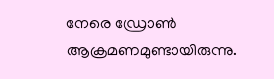നേരെ ഡ്രോണ്‍ ആക്രമണമുണ്ടായിരുന്നു.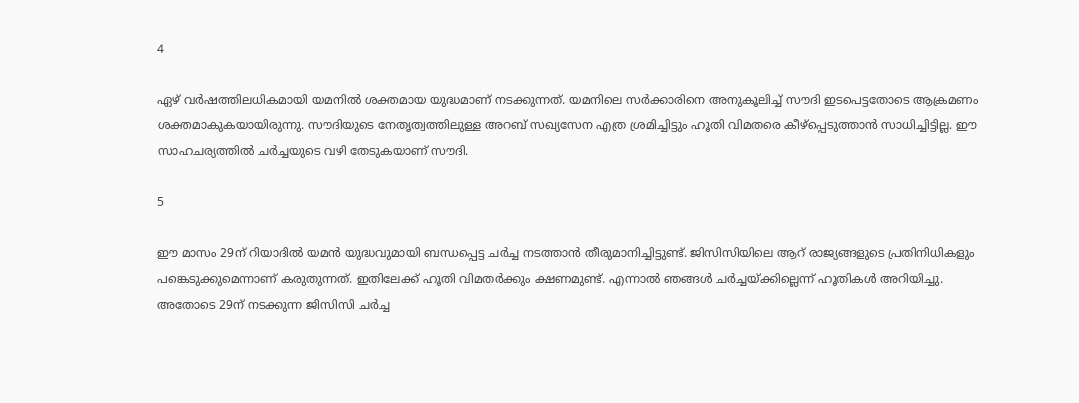4

ഏഴ് വര്‍ഷത്തിലധികമായി യമനില്‍ ശക്തമായ യുദ്ധമാണ് നടക്കുന്നത്. യമനിലെ സര്‍ക്കാരിനെ അനുകൂലിച്ച് സൗദി ഇടപെട്ടതോടെ ആക്രമണം ശക്തമാകുകയായിരുന്നു. സൗദിയുടെ നേതൃത്വത്തിലുള്ള അറബ് സഖ്യസേന എത്ര ശ്രമിച്ചിട്ടും ഹൂതി വിമതരെ കീഴ്‌പ്പെടുത്താന്‍ സാധിച്ചിട്ടില്ല. ഈ സാഹചര്യത്തില്‍ ചര്‍ച്ചയുടെ വഴി തേടുകയാണ് സൗദി.

5

ഈ മാസം 29ന് റിയാദില്‍ യമന്‍ യുദ്ധവുമായി ബന്ധപ്പെട്ട ചര്‍ച്ച നടത്താന്‍ തീരുമാനിച്ചിട്ടുണ്ട്. ജിസിസിയിലെ ആറ് രാജ്യങ്ങളുടെ പ്രതിനിധികളും പങ്കെടുക്കുമെന്നാണ് കരുതുന്നത്. ഇതിലേക്ക് ഹൂതി വിമതര്‍ക്കും ക്ഷണമുണ്ട്. എന്നാല്‍ ഞങ്ങള്‍ ചര്‍ച്ചയ്ക്കില്ലെന്ന് ഹൂതികള്‍ അറിയിച്ചു. അതോടെ 29ന് നടക്കുന്ന ജിസിസി ചര്‍ച്ച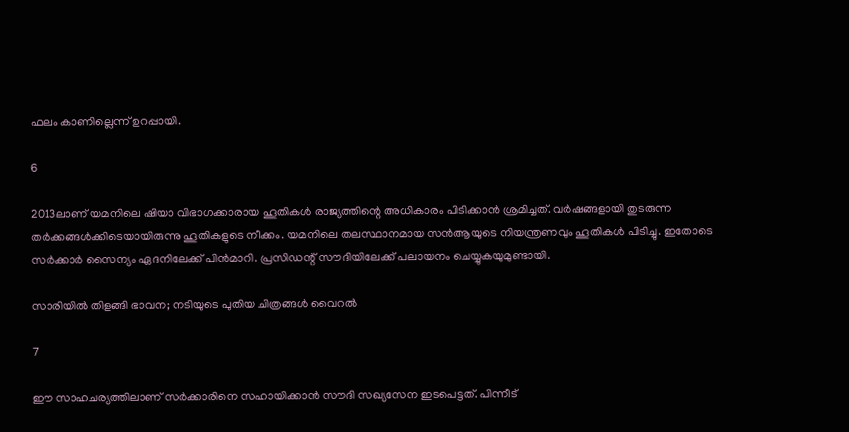ഫലം കാണില്ലെന്ന് ഉറപ്പായി.

6

2013ലാണ് യമനിലെ ഷിയാ വിഭാഗക്കാരായ ഹൂതികള്‍ രാജ്യത്തിന്റെ അധികാരം പിടിക്കാന്‍ ശ്രമിച്ചത്. വര്‍ഷങ്ങളായി തുടരുന്ന തര്‍ക്കങ്ങള്‍ക്കിടെയായിരുന്നു ഹൂതികളുടെ നീക്കം. യമനിലെ തലസ്ഥാനമായ സന്‍ആയുടെ നിയന്ത്രണവും ഹൂതികള്‍ പിടിച്ചു. ഇതോടെ സര്‍ക്കാര്‍ സൈന്യം ഏദനിലേക്ക് പിന്‍മാറി. പ്രസിഡന്റ് സൗദിയിലേക്ക് പലായനം ചെയ്യുകയുമുണ്ടായി.

സാരിയില്‍ തിളങ്ങി ഭാവന; നടിയുടെ പുതിയ ചിത്രങ്ങള്‍ വൈറല്‍

7

ഈ സാഹചര്യത്തിലാണ് സര്‍ക്കാരിനെ സഹായിക്കാന്‍ സൗദി സഖ്യസേന ഇടപെട്ടത്. പിന്നീട്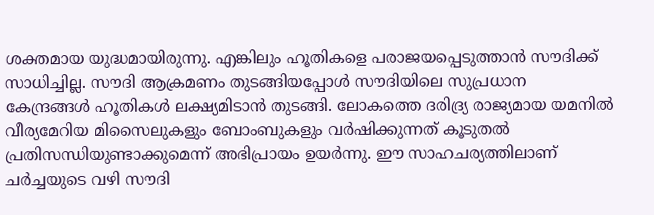ശക്തമായ യുദ്ധമായിരുന്നു. എങ്കിലും ഹൂതികളെ പരാജയപ്പെടുത്താന്‍ സൗദിക്ക് സാധിച്ചില്ല. സൗദി ആക്രമണം തുടങ്ങിയപ്പോള്‍ സൗദിയിലെ സുപ്രധാന കേന്ദ്രങ്ങള്‍ ഹൂതികള്‍ ലക്ഷ്യമിടാന്‍ തുടങ്ങി. ലോകത്തെ ദരിദ്ര്യ രാജ്യമായ യമനില്‍ വീര്യമേറിയ മിസൈലുകളും ബോംബുകളും വര്‍ഷിക്കുന്നത് കൂടുതല്‍ പ്രതിസന്ധിയുണ്ടാക്കുമെന്ന് അഭിപ്രായം ഉയര്‍ന്നു. ഈ സാഹചര്യത്തിലാണ് ചര്‍ച്ചയുടെ വഴി സൗദി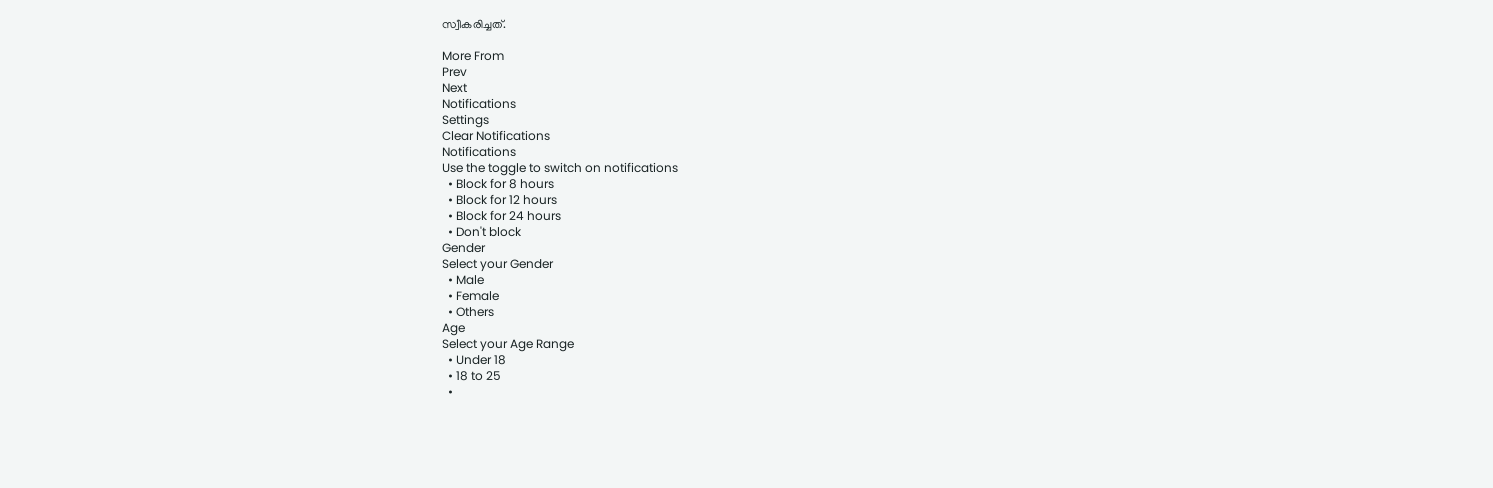സ്വീകരിച്ചത്.

More From
Prev
Next
Notifications
Settings
Clear Notifications
Notifications
Use the toggle to switch on notifications
  • Block for 8 hours
  • Block for 12 hours
  • Block for 24 hours
  • Don't block
Gender
Select your Gender
  • Male
  • Female
  • Others
Age
Select your Age Range
  • Under 18
  • 18 to 25
  •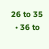26 to 35
  • 36 to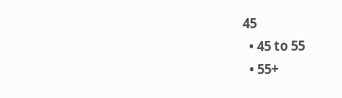45
  • 45 to 55
  • 55+